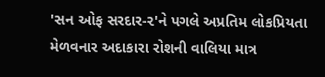'સન ઓફ સરદાર-૨'ને પગલે અપ્રતિમ લોકપ્રિયતા મેળવનાર અદાકારા રોશની વાલિયા માત્ર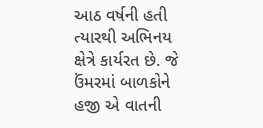આઠ વર્ષની હતી ત્યારથી અભિનય ક્ષેત્રે કાર્યરત છે. જે ઉંમરમાં બાળકોને હજી એ વાતની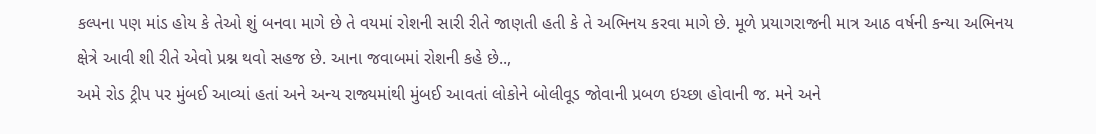કલ્પના પણ માંડ હોય કે તેઓ શું બનવા માગે છે તે વયમાં રોશની સારી રીતે જાણતી હતી કે તે અભિનય કરવા માગે છે. મૂળે પ્રયાગરાજની માત્ર આઠ વર્ષની કન્યા અભિનય ક્ષેત્રે આવી શી રીતે એવો પ્રશ્ન થવો સહજ છે. આના જવાબમાં રોશની કહે છે..,
અમે રોડ ટ્રીપ પર મુંબઈ આવ્યાં હતાં અને અન્ય રાજ્યમાંથી મુંબઈ આવતાં લોકોને બોલીવૂડ જોવાની પ્રબળ ઇચ્છા હોવાની જ. મને અને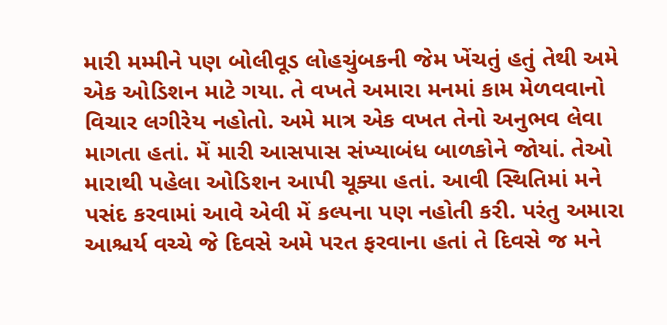મારી મમ્મીને પણ બોલીવૂડ લોહચુંબકની જેમ ખેંચતું હતું તેથી અમે એક ઓડિશન માટે ગયા. તે વખતે અમારા મનમાં કામ મેળવવાનો વિચાર લગીરેય નહોતો. અમે માત્ર એક વખત તેનો અનુભવ લેવા માગતા હતાં. મેં મારી આસપાસ સંખ્યાબંધ બાળકોને જોયાં. તેઓ મારાથી પહેલા ઓડિશન આપી ચૂક્યા હતાં. આવી સ્થિતિમાં મને પસંદ કરવામાં આવે એવી મેં કલ્પના પણ નહોતી કરી. પરંતુ અમારા આશ્ચર્ય વચ્ચે જે દિવસે અમે પરત ફરવાના હતાં તે દિવસે જ મને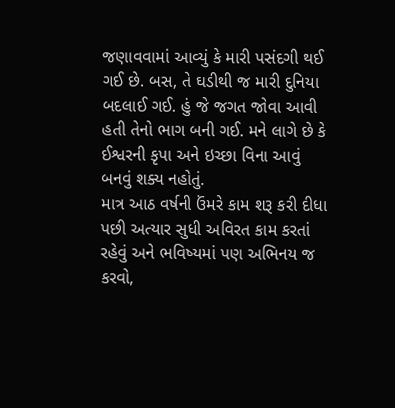જણાવવામાં આવ્યું કે મારી પસંદગી થઈ ગઈ છે. બસ, તે ઘડીથી જ મારી દુનિયા બદલાઈ ગઈ. હું જે જગત જોવા આવી હતી તેનો ભાગ બની ગઈ. મને લાગે છે કે ઈશ્વરની કૃપા અને ઇચ્છા વિના આવું બનવું શક્ય નહોતું.
માત્ર આઠ વર્ષની ઉંમરે કામ શરૂ કરી દીધા પછી અત્યાર સુધી અવિરત કામ કરતાં રહેવું અને ભવિષ્યમાં પણ અભિનય જ કરવો,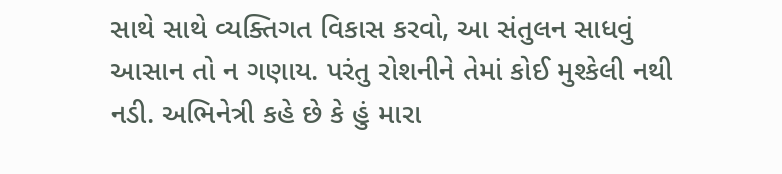સાથે સાથે વ્યક્તિગત વિકાસ કરવો, આ સંતુલન સાધવું આસાન તો ન ગણાય. પરંતુ રોશનીને તેમાં કોઈ મુશ્કેલી નથી નડી. અભિનેત્રી કહે છે કે હું મારા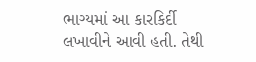ભાગ્યમાં આ કારકિર્દી લખાવીને આવી હતી. તેથી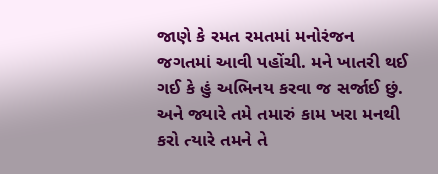જાણે કે રમત રમતમાં મનોરંજન જગતમાં આવી પહોંચી. મને ખાતરી થઈ ગઈ કે હું અભિનય કરવા જ સર્જાઈ છું. અને જ્યારે તમે તમારું કામ ખરા મનથી કરો ત્યારે તમને તે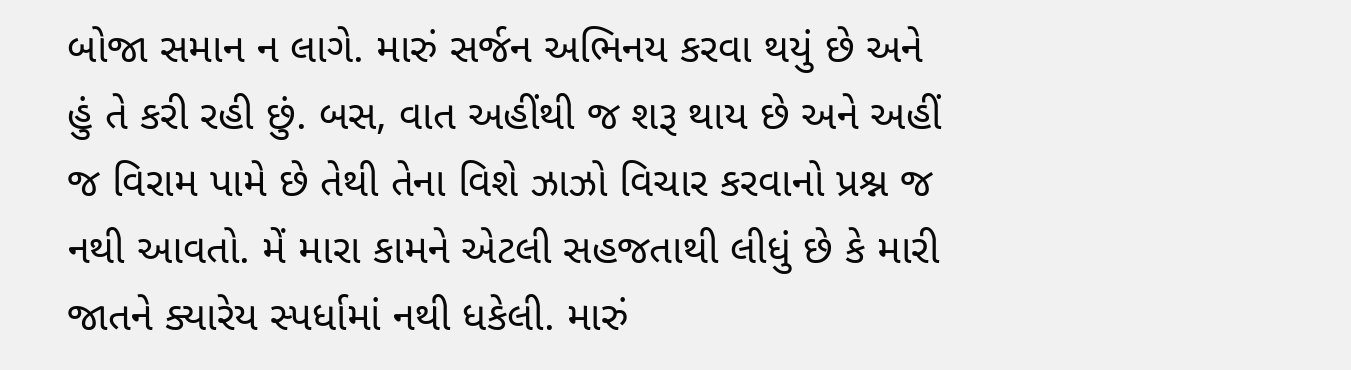બોજા સમાન ન લાગે. મારું સર્જન અભિનય કરવા થયું છે અને હું તે કરી રહી છું. બસ, વાત અહીંથી જ શરૂ થાય છે અને અહીં જ વિરામ પામે છે તેથી તેના વિશે ઝાઝો વિચાર કરવાનો પ્રશ્ન જ નથી આવતો. મેં મારા કામને એટલી સહજતાથી લીધું છે કે મારી જાતને ક્યારેય સ્પર્ધામાં નથી ધકેલી. મારું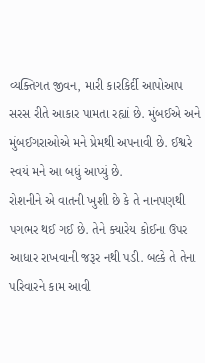વ્યક્તિગત જીવન, મારી કારકિર્દી આપોઆપ સરસ રીતે આકાર પામતા રહ્યાં છે. મુંબઈએ અને મુંબઈગરાઓએ મને પ્રેમથી અપનાવી છે. ઈશ્વરે સ્વયં મને આ બધું આપ્યું છે.
રોશનીને એ વાતની ખુશી છે કે તે નાનપણથી પગભર થઈ ગઈ છે. તેને ક્યારેય કોઈના ઉપર આધાર રાખવાની જરૂર નથી પડી. બલ્કે તે તેના પરિવારને કામ આવી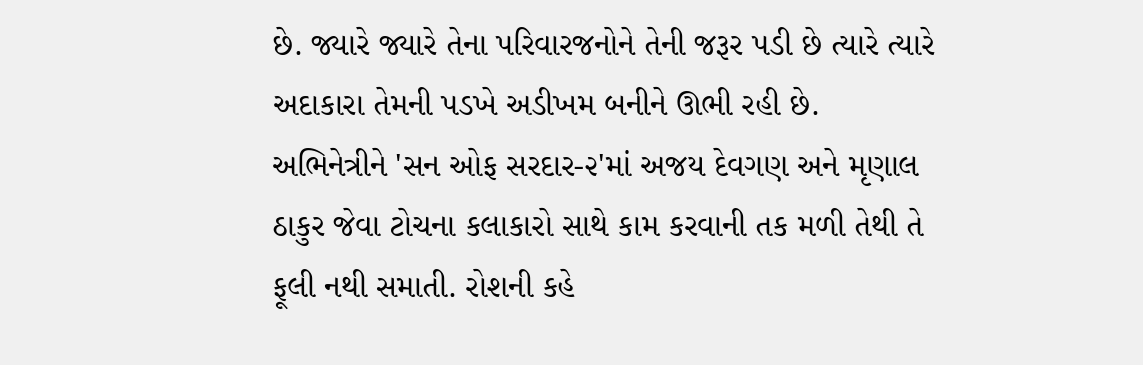છે. જ્યારે જ્યારે તેના પરિવારજનોને તેની જરૂર પડી છે ત્યારે ત્યારે અદાકારા તેમની પડખે અડીખમ બનીને ઊભી રહી છે.
અભિનેત્રીને 'સન ઓફ સરદાર-૨'માં અજય દેવગણ અને મૃણાલ ઠાકુર જેવા ટોચના કલાકારો સાથે કામ કરવાની તક મળી તેથી તે ફૂલી નથી સમાતી. રોશની કહે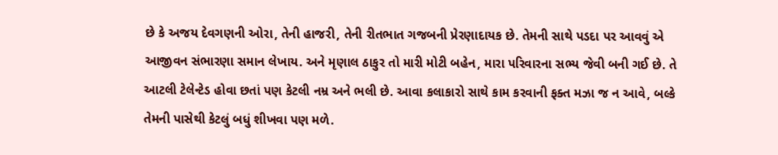છે કે અજય દેવગણની ઓરા, તેની હાજરી, તેની રીતભાત ગજબની પ્રેરણાદાયક છે. તેમની સાથે પડદા પર આવવું એ આજીવન સંભારણા સમાન લેખાય. અને મૃણાલ ઠાકુર તો મારી મોટી બહેન, મારા પરિવારના સભ્ય જેવી બની ગઈ છે. તે આટલી ટેલેન્ટેડ હોવા છતાં પણ કેટલી નમ્ર અને ભલી છે. આવા કલાકારો સાથે કામ કરવાની ફક્ત મઝા જ ન આવે, બલ્કે તેમની પાસેથી કેટલું બધું શીખવા પણ મળે.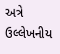અત્રે ઉલ્લેખનીય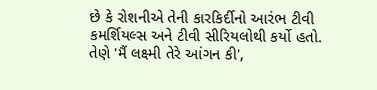છે કે રોશનીએ તેની કારકિર્દીનો આરંભ ટીવી કમર્શિયલ્સ અને ટીવી સીરિયલોથી કર્યો હતો. તેણે 'મૈં લક્ષ્મી તેરે આંગન કી',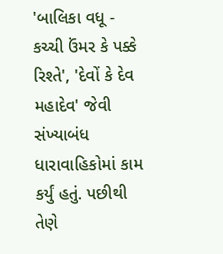'બાલિકા વધૂ - કચ્ચી ઉંમર કે પક્કે રિશ્તે', 'દેવોં કે દેવ મહાદેવ' જેવી સંખ્યાબંધ ધારાવાહિકોમાં કામ કર્યું હતું. પછીથી તેણે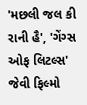'મછલી જલ કી રાની હૈ', 'ગેંગ્સ ઓફ લિટલ્સ' જેવી ફિલ્મો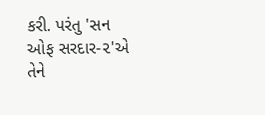કરી. પરંતુ 'સન ઓફ સરદાર-૨'એ તેને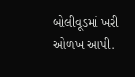બોલીવૂડમાં ખરી ઓળખ આપી.